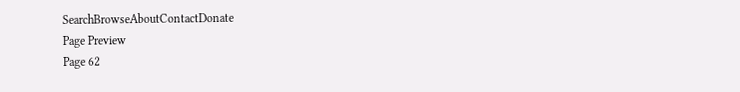SearchBrowseAboutContactDonate
Page Preview
Page 62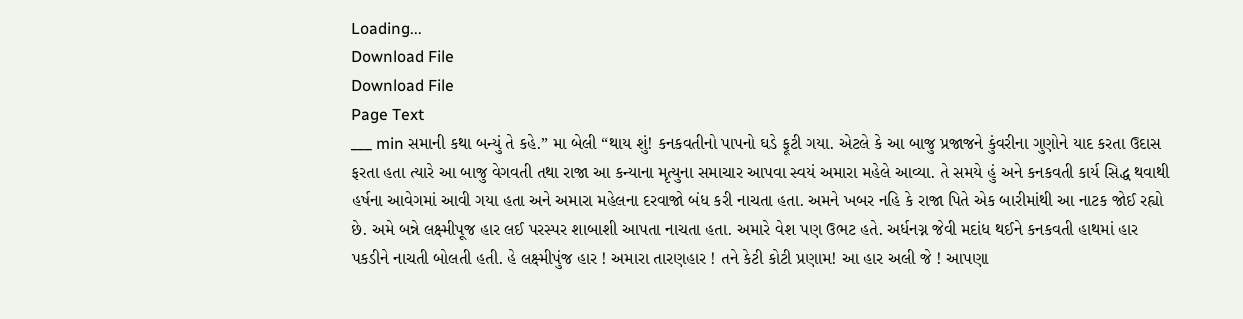Loading...
Download File
Download File
Page Text
___ min સમાની કથા બન્યું તે કહે.” મા બેલી “થાય શું! કનકવતીનો પાપનો ઘડે ફૂટી ગયા. એટલે કે આ બાજુ પ્રજાજને કુંવરીના ગુણોને યાદ કરતા ઉદાસ ફરતા હતા ત્યારે આ બાજુ વેગવતી તથા રાજા આ કન્યાના મૃત્યુના સમાચાર આપવા સ્વયં અમારા મહેલે આવ્યા. તે સમયે હું અને કનકવતી કાર્ય સિદ્ધ થવાથી હર્ષના આવેગમાં આવી ગયા હતા અને અમારા મહેલના દરવાજો બંધ કરી નાચતા હતા. અમને ખબર નહિ કે રાજા પિતે એક બારીમાંથી આ નાટક જોઈ રહ્યો છે. અમે બન્ને લક્ષ્મીપૂજ હાર લઈ પરસ્પર શાબાશી આપતા નાચતા હતા. અમારે વેશ પણ ઉભટ હતે. અર્ધનગ્ન જેવી મદાંધ થઈને કનકવતી હાથમાં હાર પકડીને નાચતી બોલતી હતી. હે લક્ષ્મીપુંજ હાર ! અમારા તારણહાર ! તને કેટી કોટી પ્રણામ! આ હાર અલી જે ! આપણા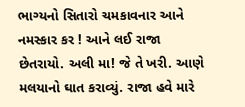ભાગ્યનો સિતારો ચમકાવનાર આને નમસ્કાર કર ! આને લઈ રાજા છેતરાયો. અલી મા! જે તે ખરી. આણે મલયાનો ઘાત કરાવ્યું. રાજા હવે મારે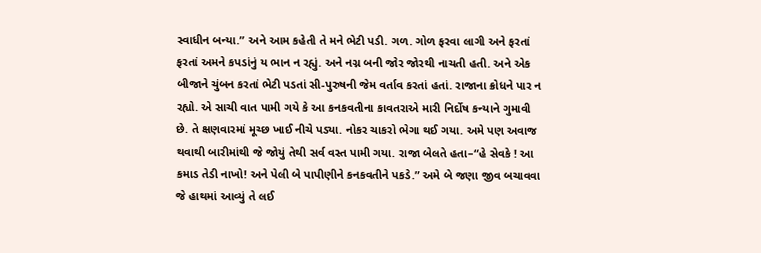સ્વાધીન બન્યા.” અને આમ કહેતી તે મને ભેટી પડી. ગળ. ગોળ ફરવા લાગી અને ફરતાં ફરતાં અમને કપડાંનું ય ભાન ન રહ્યું. અને નગ્ન બની જોર જોરથી નાચતી હતી. અને એક બીજાને ચુંબન કરતાં ભેટી પડતાં સી-પુરુષની જેમ વર્તાવ કરતાં હતાં. રાજાના ક્રોધને પાર ન રહ્યો. એ સાચી વાત પામી ગયે કે આ કનકવતીના કાવતરાએ મારી નિર્દોષ કન્યાને ગુમાવી છે. તે ક્ષણવારમાં મૂચ્છ ખાઈ નીચે પડ્યા. નોકર ચાકરો ભેગા થઈ ગયા. અમે પણ અવાજ થવાથી બારીમાંથી જે જોયું તેથી સર્વ વસ્ત પામી ગયા. રાજા બેલતે હતા–“હે સેવકે ! આ કમાડ તેડી નાખો! અને પેલી બે પાપીણીને કનકવતીને પકડે.” અમે બે જણા જીવ બચાવવા જે હાથમાં આવ્યું તે લઈ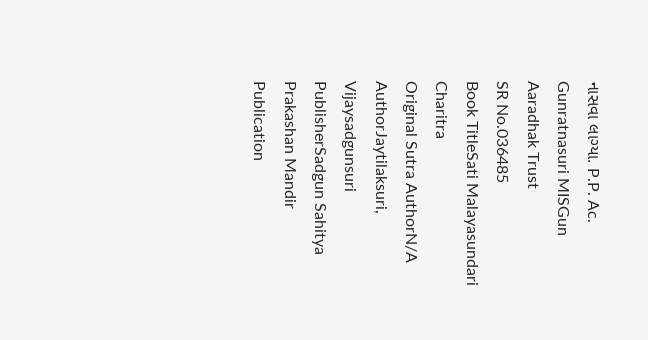નાસવા લાગ્યા. P.P. Ac. Gunratnasuri MISGun Aaradhak Trust
SR No.036485
Book TitleSati Malayasundari Charitra
Original Sutra AuthorN/A
AuthorJaytilaksuri, Vijaysadgunsuri
PublisherSadgun Sahitya Prakashan Mandir
Publication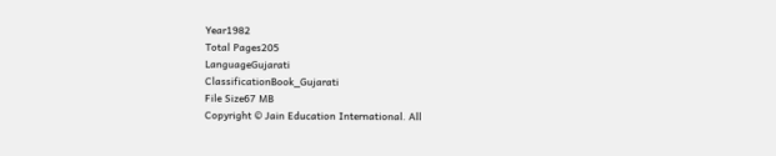Year1982
Total Pages205
LanguageGujarati
ClassificationBook_Gujarati
File Size67 MB
Copyright © Jain Education International. All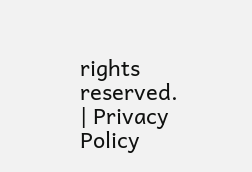rights reserved. | Privacy Policy